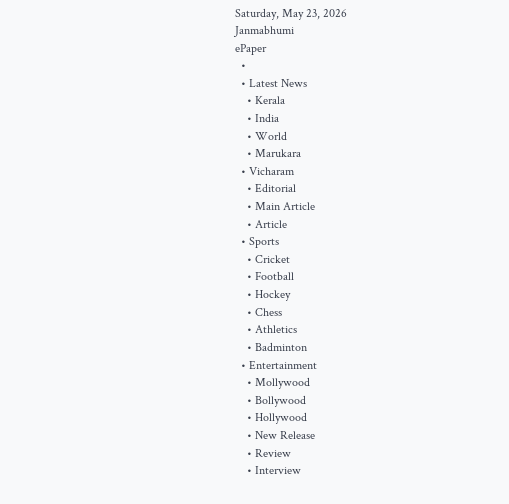Saturday, May 23, 2026
Janmabhumi
ePaper
  •
  • Latest News
    • Kerala
    • India
    • World
    • Marukara
  • Vicharam
    • Editorial
    • Main Article
    • Article
  • Sports
    • Cricket
    • Football
    • Hockey
    • Chess
    • Athletics
    • Badminton
  • Entertainment
    • Mollywood
    • Bollywood
    • Hollywood
    • New Release
    • Review
    • Interview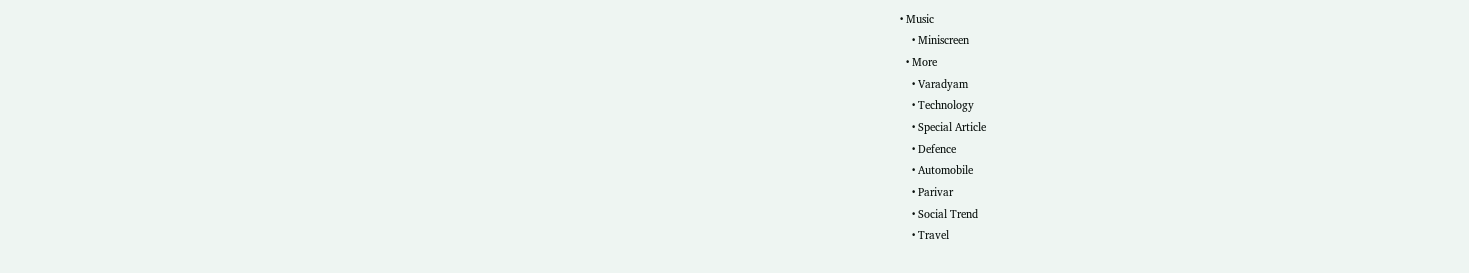• Music
    • Miniscreen
  • More
    • Varadyam
    • Technology
    • Special Article
    • Defence
    • Automobile
    • Parivar
    • Social Trend
    • Travel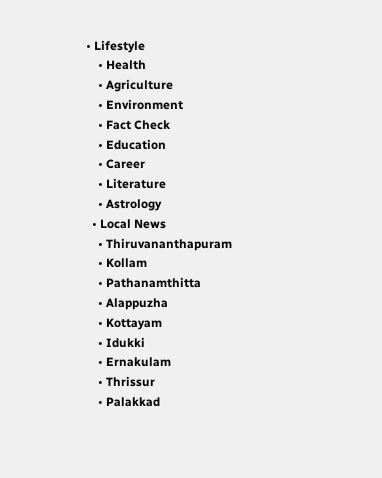• Lifestyle
    • Health
    • Agriculture
    • Environment
    • Fact Check
    • Education
    • Career
    • Literature
    • Astrology
  • Local News
    • Thiruvananthapuram
    • Kollam
    • Pathanamthitta
    • Alappuzha
    • Kottayam
    • Idukki
    • Ernakulam
    • Thrissur
    • Palakkad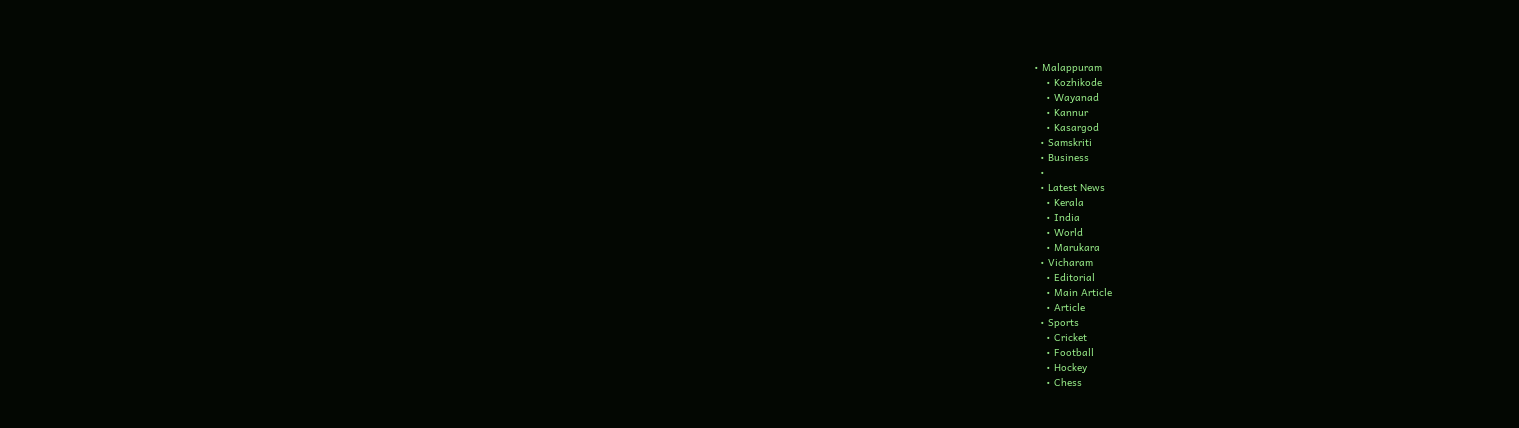• Malappuram
    • Kozhikode
    • Wayanad
    • Kannur
    • Kasargod
  • Samskriti
  • Business
  •
  • Latest News
    • Kerala
    • India
    • World
    • Marukara
  • Vicharam
    • Editorial
    • Main Article
    • Article
  • Sports
    • Cricket
    • Football
    • Hockey
    • Chess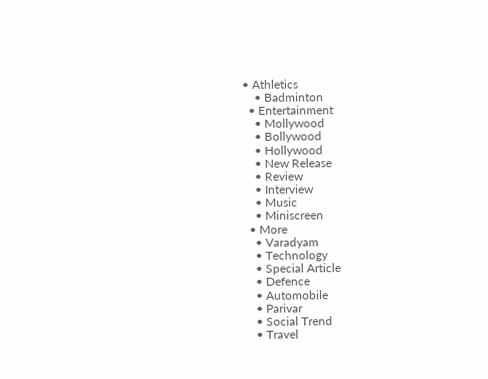• Athletics
    • Badminton
  • Entertainment
    • Mollywood
    • Bollywood
    • Hollywood
    • New Release
    • Review
    • Interview
    • Music
    • Miniscreen
  • More
    • Varadyam
    • Technology
    • Special Article
    • Defence
    • Automobile
    • Parivar
    • Social Trend
    • Travel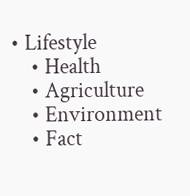• Lifestyle
    • Health
    • Agriculture
    • Environment
    • Fact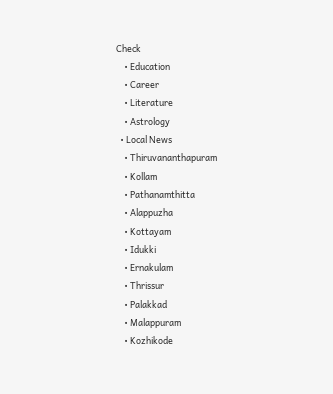Check
    • Education
    • Career
    • Literature
    • Astrology
  • Local News
    • Thiruvananthapuram
    • Kollam
    • Pathanamthitta
    • Alappuzha
    • Kottayam
    • Idukki
    • Ernakulam
    • Thrissur
    • Palakkad
    • Malappuram
    • Kozhikode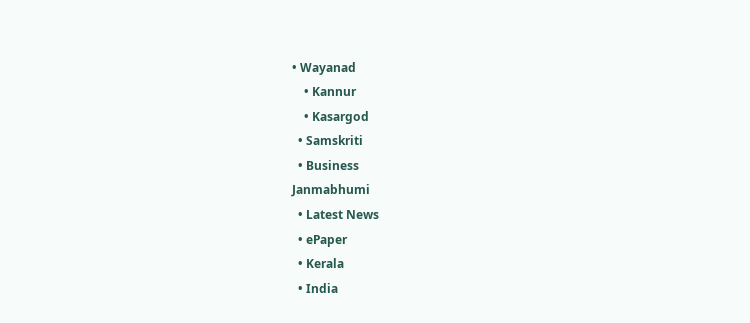• Wayanad
    • Kannur
    • Kasargod
  • Samskriti
  • Business
Janmabhumi
  • Latest News
  • ePaper
  • Kerala
  • India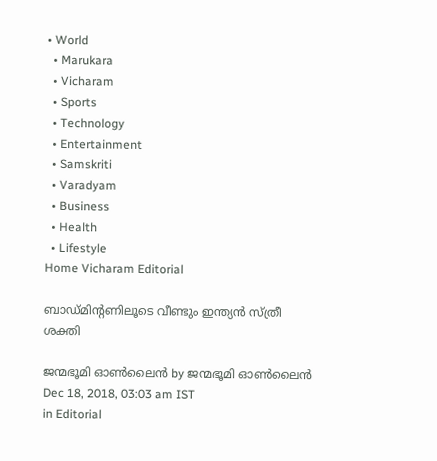• World
  • Marukara
  • Vicharam
  • Sports
  • Technology
  • Entertainment
  • Samskriti
  • Varadyam
  • Business
  • Health
  • Lifestyle
Home Vicharam Editorial

ബാഡ്മിന്റണിലൂടെ വീണ്ടും ഇന്ത്യന്‍ സ്ത്രീ ശക്തി

ജന്മഭൂമി ഓണ്‍ലൈന്‍ by ജന്മഭൂമി ഓണ്‍ലൈന്‍
Dec 18, 2018, 03:03 am IST
in Editorial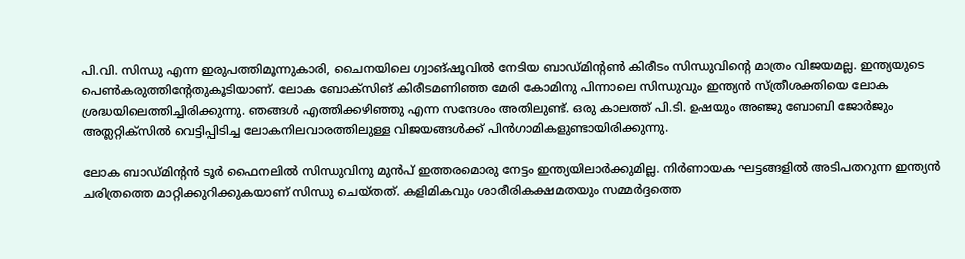പി.വി. സിന്ധു എന്ന ഇരുപത്തിമൂന്നുകാരി, ചൈനയിലെ ഗ്വാങ്ഷൂവില്‍ നേടിയ ബാഡ്മിന്റണ്‍ കിരീടം സിന്ധുവിന്റെ മാത്രം വിജയമല്ല. ഇന്ത്യയുടെ പെണ്‍കരുത്തിന്റേതുകൂടിയാണ്. ലോക ബോക്സിങ് കിരീടമണിഞ്ഞ മേരി കോമിനു പിന്നാലെ സിന്ധുവും ഇന്ത്യന്‍ സ്ത്രീശക്തിയെ ലോക ശ്രദ്ധയിലെത്തിച്ചിരിക്കുന്നു. ഞങ്ങള്‍ എത്തിക്കഴിഞ്ഞു എന്ന സന്ദേശം അതിലുണ്ട്. ഒരു കാലത്ത് പി.ടി. ഉഷയും അഞ്ജു ബോബി ജോര്‍ജും അത്ലറ്റിക്സില്‍ വെട്ടിപ്പിടിച്ച ലോകനിലവാരത്തിലുള്ള വിജയങ്ങള്‍ക്ക് പിന്‍ഗാമികളുണ്ടായിരിക്കുന്നു.

ലോക ബാഡ്മിന്റന്‍ ടൂര്‍ ഫൈനലില്‍ സിന്ധുവിനു മുന്‍പ് ഇത്തരമൊരു നേട്ടം ഇന്ത്യയിലാര്‍ക്കുമില്ല. നിര്‍ണായക ഘട്ടങ്ങളില്‍ അടിപതറുന്ന ഇന്ത്യന്‍ ചരിത്രത്തെ മാറ്റിക്കുറിക്കുകയാണ് സിന്ധു ചെയ്തത്. കളിമികവും ശാരീരികക്ഷമതയും സമ്മര്‍ദ്ദത്തെ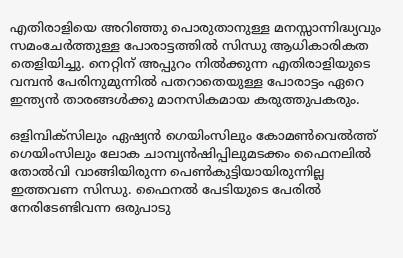എതിരാളിയെ അറിഞ്ഞു പൊരുതാനുള്ള മനസ്സാന്നിദ്ധ്യവും സമംചേര്‍ത്തുള്ള പോരാട്ടത്തില്‍ സിന്ധു ആധികാരികത തെളിയിച്ചു. നെറ്റിന് അപ്പുറം നില്‍ക്കുന്ന എതിരാളിയുടെ വമ്പന്‍ പേരിനുമുന്നില്‍ പതറാതെയുള്ള പോരാട്ടം ഏറെ ഇന്ത്യന്‍ താരങ്ങള്‍ക്കു മാനസികമായ കരുത്തുപകരും.

ഒളിമ്പിക്സിലും ഏഷ്യന്‍ ഗെയിംസിലും കോമണ്‍വെല്‍ത്ത് ഗെയിംസിലും ലോക ചാമ്പ്യന്‍ഷിപ്പിലുമടക്കം ഫൈനലില്‍ തോല്‍വി വാങ്ങിയിരുന്ന പെണ്‍കുട്ടിയായിരുന്നില്ല ഇത്തവണ സിന്ധു. ഫൈനല്‍ പേടിയുടെ പേരില്‍ നേരിടേണ്ടിവന്ന ഒരുപാടു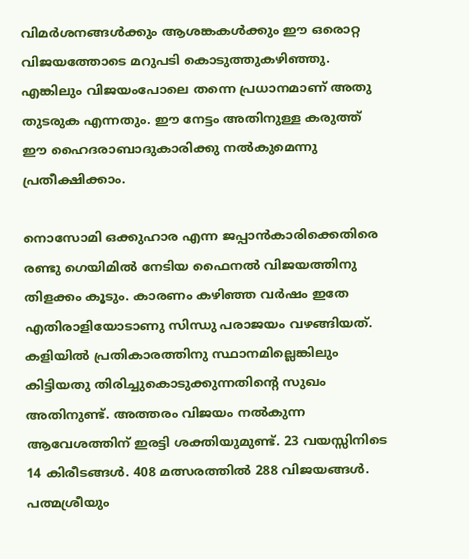വിമര്‍ശനങ്ങള്‍ക്കും ആശങ്കകള്‍ക്കും ഈ ഒരൊറ്റ വിജയത്തോടെ മറുപടി കൊടുത്തുകഴിഞ്ഞു. എങ്കിലും വിജയംപോലെ തന്നെ പ്രധാനമാണ് അതു തുടരുക എന്നതും. ഈ നേട്ടം അതിനുള്ള കരുത്ത് ഈ ഹൈദരാബാദുകാരിക്കു നല്‍കുമെന്നു പ്രതീക്ഷിക്കാം.

നൊസോമി ഒക്കുഹാര എന്ന ജപ്പാന്‍കാരിക്കെതിരെ രണ്ടു ഗെയിമില്‍ നേടിയ ഫൈനല്‍ വിജയത്തിനു തിളക്കം കൂടും. കാരണം കഴിഞ്ഞ വര്‍ഷം ഇതേ എതിരാളിയോടാണു സിന്ധു പരാജയം വഴങ്ങിയത്. കളിയില്‍ പ്രതികാരത്തിനു സ്ഥാനമില്ലെങ്കിലും കിട്ടിയതു തിരിച്ചുകൊടുക്കുന്നതിന്റെ സുഖം അതിനുണ്ട്. അത്തരം വിജയം നല്‍കുന്ന ആവേശത്തിന് ഇരട്ടി ശക്തിയുമുണ്ട്. 23 വയസ്സിനിടെ 14 കിരീടങ്ങള്‍. 408 മത്സരത്തില്‍ 288 വിജയങ്ങള്‍. പത്മശ്രീയും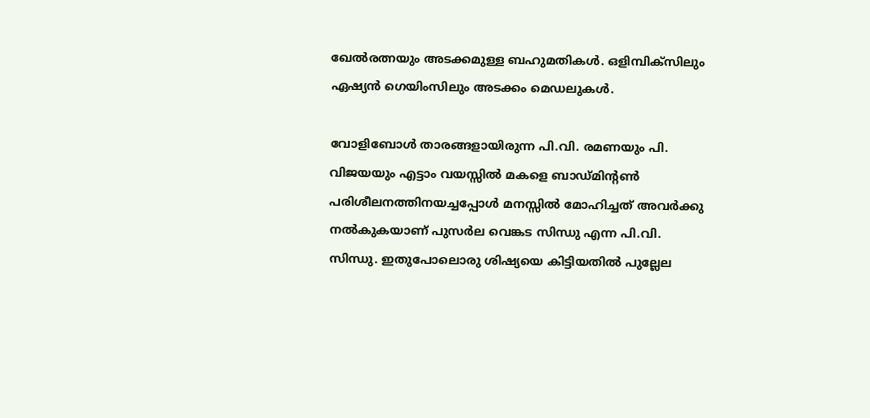ഖേല്‍രത്നയും അടക്കമുള്ള ബഹുമതികള്‍. ഒളിമ്പിക്സിലും ഏഷ്യന്‍ ഗെയിംസിലും അടക്കം മെഡലുകള്‍.

വോളിബോള്‍ താരങ്ങളായിരുന്ന പി.വി. രമണയും പി. വിജയയും എട്ടാം വയസ്സില്‍ മകളെ ബാഡ്മിന്റണ്‍ പരിശീലനത്തിനയച്ചപ്പോള്‍ മനസ്സില്‍ മോഹിച്ചത് അവര്‍ക്കു നല്‍കുകയാണ് പുസര്‍ല വെങ്കട സിന്ധു എന്ന പി.വി. സിന്ധു. ഇതുപോലൊരു ശിഷ്യയെ കിട്ടിയതില്‍ പുല്ലേല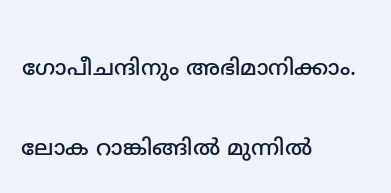ഗോപീചന്ദിനും അഭിമാനിക്കാം.

ലോക റാങ്കിങ്ങില്‍ മുന്നില്‍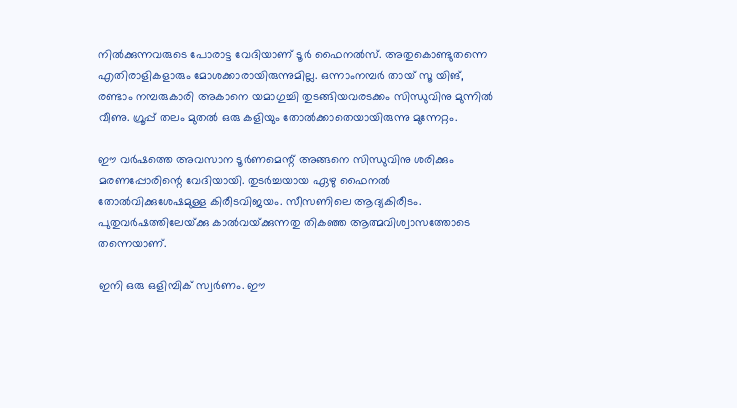നില്‍ക്കുന്നവരുടെ പോരാട്ട വേദിയാണ് ടൂര്‍ ഫൈനല്‍സ്. അതുകൊണ്ടുതന്നെ എതിരാളികളാരും മോശക്കാരായിരുന്നുമില്ല. ഒന്നാംനമ്പര്‍ തായ് സൂ യിങ്, രണ്ടാം നമ്പരുകാരി അകാനെ യമാഗുച്ചി തുടങ്ങിയവരടക്കം സിന്ധുവിനു മുന്നില്‍ വീണു. ഗ്രൂപ്പ് തലം മുതല്‍ ഒരു കളിയും തോല്‍ക്കാതെയായിരുന്നു മുന്നേറ്റം.

ഈ വര്‍ഷത്തെ അവസാന ടൂര്‍ണമെന്റ് അങ്ങനെ സിന്ധുവിനു ശരിക്കും മരണപ്പോരിന്റെ വേദിയായി. തുടര്‍ച്ചയായ ഏഴു ഫൈനല്‍ തോല്‍വിക്കുശേഷമുള്ള കിരീടവിജയം. സീസണിലെ ആദ്യകിരീടം. പുതുവര്‍ഷത്തിലേയ്‌ക്കു കാല്‍വയ്‌ക്കുന്നതു തികഞ്ഞ ആത്മവിശ്വാസത്തോടെ തന്നെയാണ്.

ഇനി ഒരു ഒളിമ്പിക് സ്വര്‍ണം. ഈ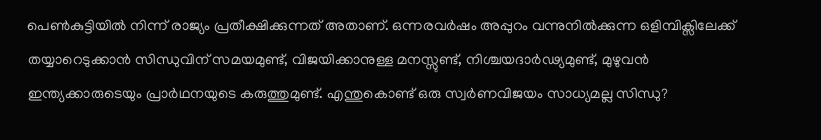പെണ്‍കുട്ടിയില്‍ നിന്ന് രാജ്യം പ്രതീക്ഷിക്കുന്നത് അതാണ്. ഒന്നരവര്‍ഷം അപ്പുറം വന്നുനില്‍ക്കുന്ന ഒളിമ്പിക്സിലേക്ക് തയ്യാറെടുക്കാന്‍ സിന്ധുവിന് സമയമുണ്ട്, വിജയിക്കാനുള്ള മനസ്സുണ്ട്, നിശ്ചയദാര്‍ഢ്യമുണ്ട്, മുഴുവന്‍ ഇന്ത്യക്കാരുടെയും പ്രാര്‍ഥനയുടെ കരുത്തുമുണ്ട്. എന്തുകൊണ്ട് ഒരു സ്വര്‍ണവിജയം സാധ്യമല്ല സിന്ധു?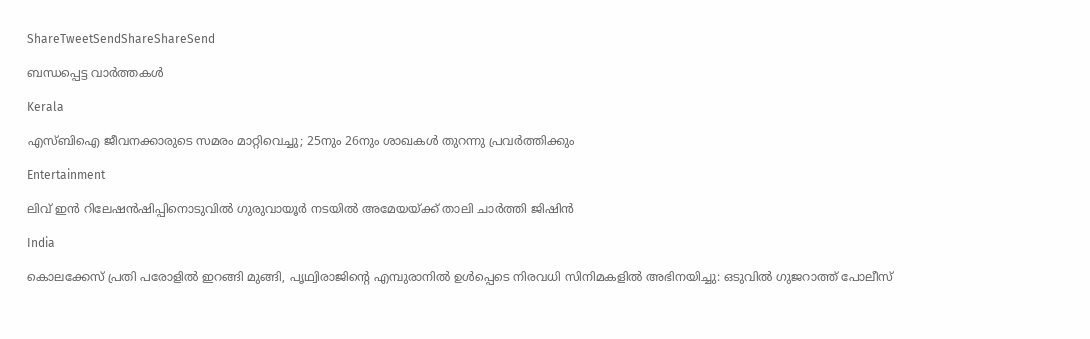ShareTweetSendShareShareSend

ബന്ധപ്പെട്ട വാര്‍ത്തകള്‍

Kerala

എസ്ബിഐ ജീവനക്കാരുടെ സമരം മാറ്റിവെച്ചു; 25നും 26നും ശാഖകള്‍ തുറന്നു പ്രവര്‍ത്തിക്കും

Entertainment

ലിവ് ഇൻ റിലേഷൻഷിപ്പിനൊടുവിൽ ഗുരുവായൂര്‍ നടയില്‍ അമേയയ്‌ക്ക് താലി ചാർത്തി ജിഷിൻ

India

കൊലക്കേസ് പ്രതി പരോളിൽ ഇറങ്ങി മുങ്ങി, പൃഥ്വിരാജിന്റെ എമ്പുരാനിൽ ഉൾപ്പെടെ നിരവധി സിനിമകളിൽ അഭിനയിച്ചു: ഒടുവിൽ ഗുജറാത്ത് പോലീസ്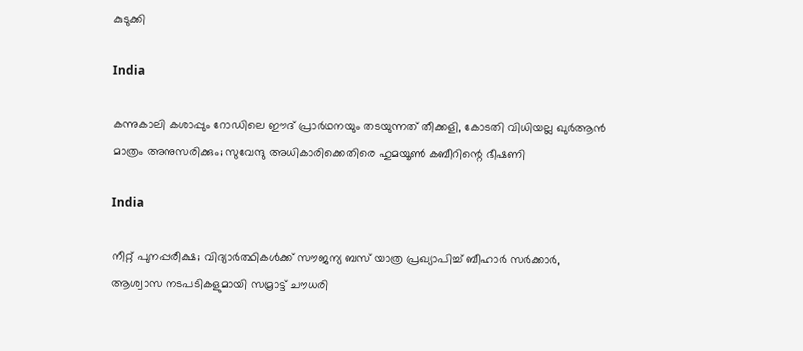കുടുക്കി

India

കന്നുകാലി കശാപ്പും റോഡിലെ ഈദ് പ്രാർഥനയും തടയുന്നത് തീക്കളി, കോടതി വിധിയല്ല ഖുർആൻ മാത്രം അനുസരിക്കും; സുവേന്ദു അധികാരിക്കെതിരെ ഹുമയൂൺ കബീറിന്റെ ഭീഷണി

India

നീറ്റ് പുനപ്പരീക്ഷ; വിദ്യാർത്ഥികൾക്ക് സൗജന്യ ബസ് യാത്ര പ്രഖ്യാപിച്ച് ബീഹാർ സർക്കാർ, ആശ്വാസ നടപടികളുമായി സമ്രാട്ട് ചൗധരി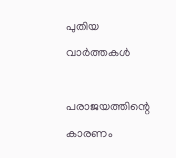പുതിയ വാര്‍ത്തകള്‍

പരാജയത്തിന്റെ കാരണം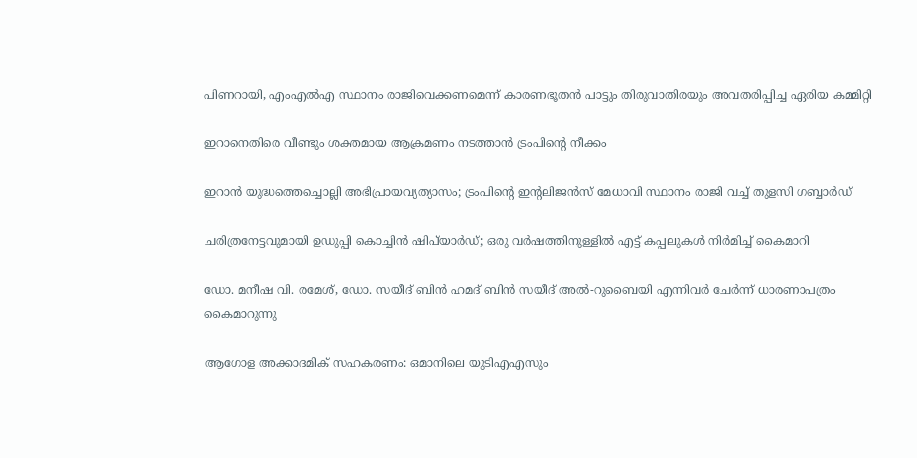പിണറായി, എംഎൽഎ സ്ഥാനം രാജിവെക്കണമെന്ന് കാരണഭൂതൻ പാട്ടും തിരുവാതിരയും അവതരിപ്പിച്ച ഏരിയ കമ്മിറ്റി

ഇറാനെതിരെ വീണ്ടും ശക്തമായ ആക്രമണം നടത്താൻ ട്രംപിന്റെ നീക്കം

ഇറാൻ യുദ്ധത്തെച്ചൊല്ലി അഭിപ്രായവ്യത്യാസം; ട്രംപിന്റെ ഇന്റലിജൻസ് മേധാവി സ്ഥാനം രാജി വച്ച് തുളസി ഗബ്ബാർഡ്

ചരിത്രനേട്ടവുമായി ഉഡുപ്പി കൊച്ചിന്‍ ഷിപ്‌യാര്‍ഡ്; ഒരു വര്‍ഷത്തിനുള്ളില്‍ എട്ട് കപ്പലുകള്‍ നിര്‍മിച്ച് കൈമാറി

ഡോ. മനീഷ വി. രമേശ്, ഡോ. സയീദ് ബിന്‍ ഹമദ് ബിന്‍ സയീദ് അല്‍-റുബൈയി എന്നിവര്‍ ചേര്‍ന്ന് ധാരണാപത്രം കൈമാറുന്നു

ആഗോള അക്കാദമിക് സഹകരണം: ഒമാനിലെ യുടിഎഎസും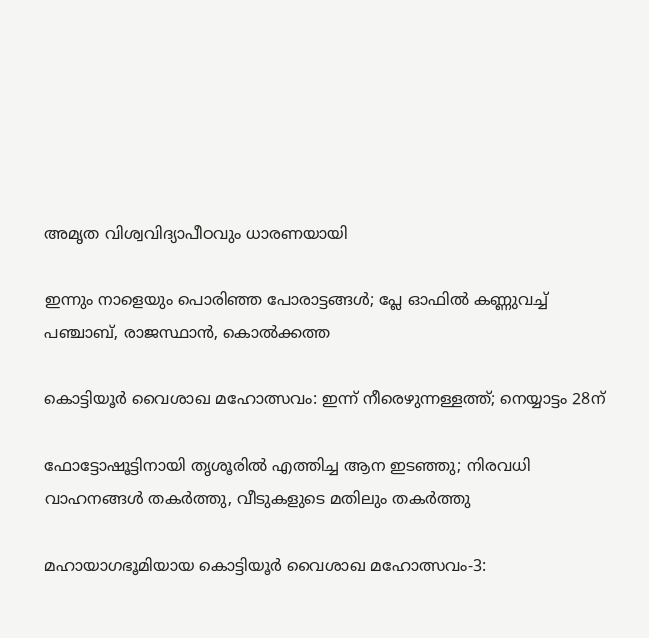അമൃത വിശ്വവിദ്യാപീഠവും ധാരണയായി

ഇന്നും നാളെയും പൊരിഞ്ഞ പോരാട്ടങ്ങള്‍; പ്ലേ ഓഫില്‍ കണ്ണുവച്ച് പഞ്ചാബ്, രാജസ്ഥാന്‍, കൊല്‍ക്കത്ത

കൊട്ടിയൂര്‍ വൈശാഖ മഹോത്സവം: ഇന്ന് നീരെഴുന്നള്ളത്ത്; നെയ്യാട്ടം 28ന്

ഫോട്ടോഷൂട്ടിനായി തൃശൂരിൽ എത്തിച്ച ആന ഇടഞ്ഞു; നിരവധി വാഹനങ്ങൾ തകർത്തു, വീടുകളുടെ മതിലും തകർത്തു

മഹായാഗഭൂമിയായ കൊട്ടിയൂര്‍ വൈശാഖ മഹോത്സവം-3: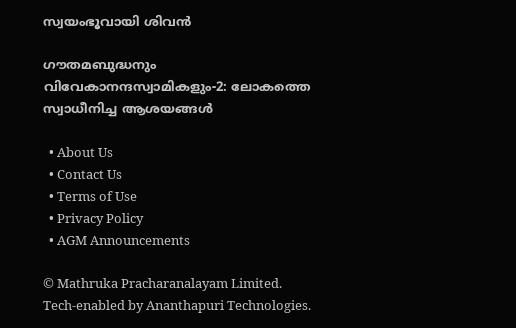സ്വയംഭൂവായി ശിവന്‍

ഗൗതമബുദ്ധനും വിവേകാനന്ദസ്വാമികളും-2: ലോകത്തെ സ്വാധീനിച്ച ആശയങ്ങള്‍

  • About Us
  • Contact Us
  • Terms of Use
  • Privacy Policy
  • AGM Announcements

© Mathruka Pracharanalayam Limited.
Tech-enabled by Ananthapuri Technologies.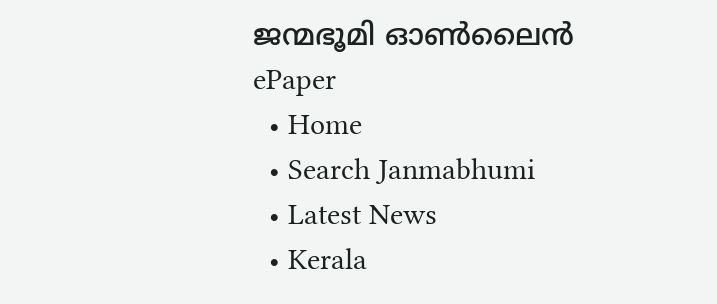ജന്മഭൂമി ഓണ്‍ലൈന്‍
ePaper
  • Home
  • Search Janmabhumi
  • Latest News
  • Kerala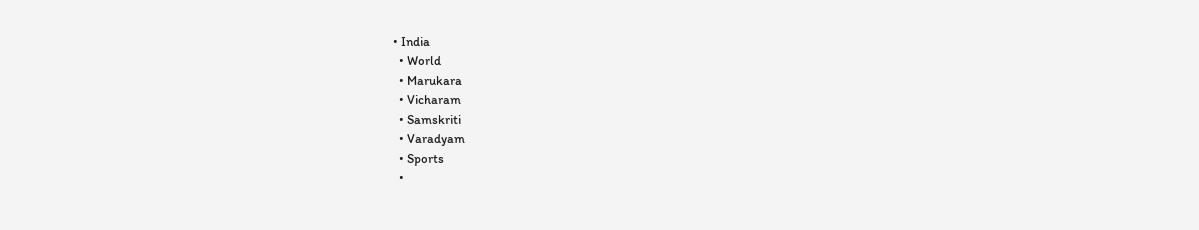• India
  • World
  • Marukara
  • Vicharam
  • Samskriti
  • Varadyam
  • Sports
  •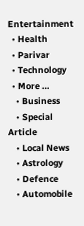Entertainment
  • Health
  • Parivar
  • Technology
  • More …
    • Business
    • Special Article
    • Local News
    • Astrology
    • Defence
    • Automobile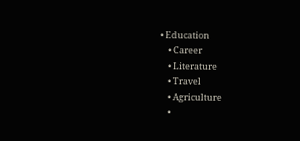• Education
    • Career
    • Literature
    • Travel
    • Agriculture
    •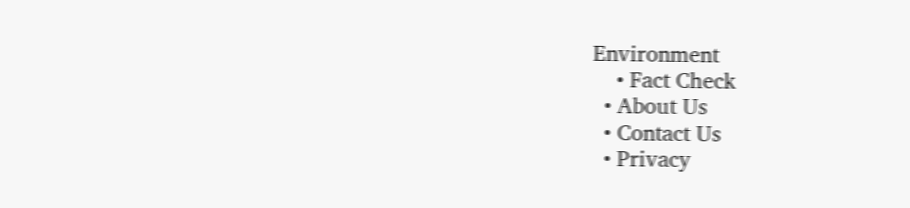Environment
    • Fact Check
  • About Us
  • Contact Us
  • Privacy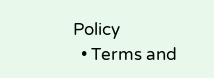Policy
  • Terms and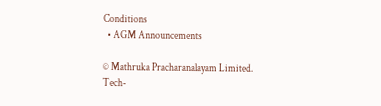Conditions
  • AGM Announcements

© Mathruka Pracharanalayam Limited.
Tech-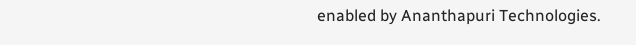enabled by Ananthapuri Technologies.